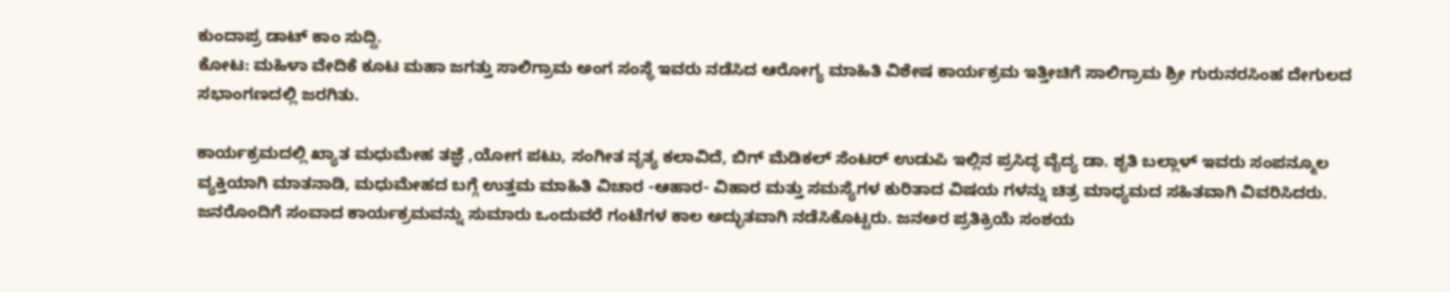ಕುಂದಾಪ್ರ ಡಾಟ್ ಕಾಂ ಸುದ್ದಿ.
ಕೋಟ: ಮಹಿಳಾ ವೇದಿಕೆ ಕೂಟ ಮಹಾ ಜಗತ್ತು ಸಾಲಿಗ್ರಾಮ ಅಂಗ ಸಂಸ್ಥೆ ಇವರು ನಡೆಸಿದ ಆರೋಗ್ಯ ಮಾಹಿತಿ ವಿಶೇಷ ಕಾರ್ಯಕ್ರಮ ಇತ್ತೀಚಿಗೆ ಸಾಲಿಗ್ರಾಮ ಶ್ರೀ ಗುರುನರಸಿಂಹ ದೇಗುಲದ ಸಭಾಂಗಣದಲ್ಲಿ ಜರಗಿತು.

ಕಾರ್ಯಕ್ರಮದಲ್ಲಿ ಖ್ಯಾತ ಮಧುಮೇಹ ತಜ್ಞೆ ,ಯೋಗ ಪಟು, ಸಂಗೀತ ನೃತ್ಯ ಕಲಾವಿದೆ, ಬಿಗ್ ಮೆಡಿಕಲ್ ಸೆಂಟರ್ ಉಡುಪಿ ಇಲ್ಲಿನ ಪ್ರಸಿದ್ಧ ವೈದ್ಯ ಡಾ. ಶೃತಿ ಬಲ್ಲಾಳ್ ಇವರು ಸಂಪನ್ಮೂಲ ವ್ಯಕ್ತಿಯಾಗಿ ಮಾತನಾಡಿ, ಮಧುಮೇಹದ ಬಗ್ಗೆ ಉತ್ತಮ ಮಾಹಿತಿ ವಿಚಾರ -ಆಹಾರ- ವಿಹಾರ ಮತ್ತು ಸಮಸ್ಯೆಗಳ ಕುರಿತಾದ ವಿಷಯ ಗಳನ್ನು ಚಿತ್ರ ಮಾಧ್ಯಮದ ಸಹಿತವಾಗಿ ವಿವರಿಸಿದರು. ಜನರೊಂದಿಗೆ ಸಂವಾದ ಕಾರ್ಯಕ್ರಮವನ್ನು ಸುಮಾರು ಒಂದುವರೆ ಗಂಟೆಗಳ ಕಾಲ ಅದ್ಭುತವಾಗಿ ನಡೆಸಿಕೊಟ್ಟರು. ಜನಅರ ಪ್ರತಿಕ್ರಿಯೆ ಸಂಶಯ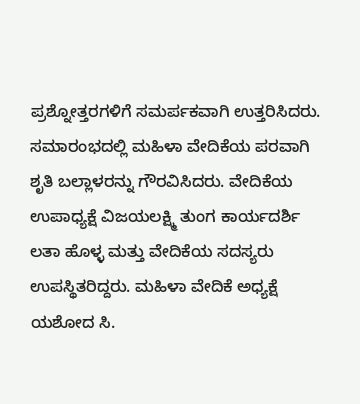ಪ್ರಶ್ನೋತ್ತರಗಳಿಗೆ ಸಮರ್ಪಕವಾಗಿ ಉತ್ತರಿಸಿದರು.
ಸಮಾರಂಭದಲ್ಲಿ ಮಹಿಳಾ ವೇದಿಕೆಯ ಪರವಾಗಿ ಶೃತಿ ಬಲ್ಲಾಳರನ್ನು ಗೌರವಿಸಿದರು. ವೇದಿಕೆಯ ಉಪಾಧ್ಯಕ್ಷೆ ವಿಜಯಲಕ್ಷ್ಮಿ ತುಂಗ ಕಾರ್ಯದರ್ಶಿ ಲತಾ ಹೊಳ್ಳ ಮತ್ತು ವೇದಿಕೆಯ ಸದಸ್ಯರು ಉಪಸ್ಥಿತರಿದ್ದರು. ಮಹಿಳಾ ವೇದಿಕೆ ಅಧ್ಯಕ್ಷೆ ಯಶೋದ ಸಿ.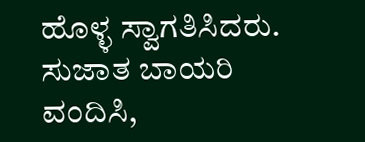ಹೊಳ್ಳ ಸ್ವಾಗತಿಸಿದರು. ಸುಜಾತ ಬಾಯರಿ ವಂದಿಸಿ,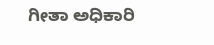ಗೀತಾ ಅಧಿಕಾರಿ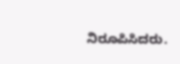ನಿರೂಪಿಸಿದರು.